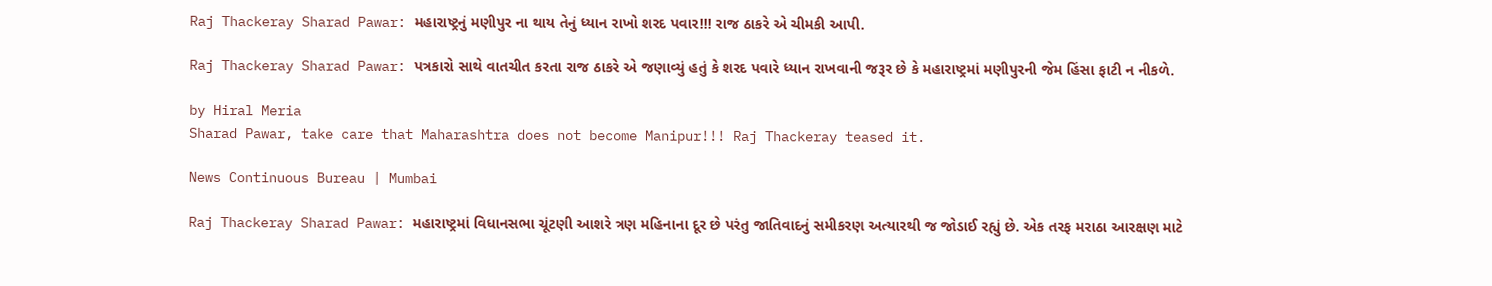Raj Thackeray Sharad Pawar: મહારાષ્ટ્રનું મણીપુર ના થાય તેનું ધ્યાન રાખો શરદ પવાર!!! રાજ ઠાકરે એ ચીમકી આપી.

Raj Thackeray Sharad Pawar: પત્રકારો સાથે વાતચીત કરતા રાજ ઠાકરે એ જણાવ્યું હતું કે શરદ પવારે ધ્યાન રાખવાની જરૂર છે કે મહારાષ્ટ્રમાં મણીપુરની જેમ હિંસા ફાટી ન નીકળે.

by Hiral Meria
Sharad Pawar, take care that Maharashtra does not become Manipur!!! Raj Thackeray teased it.

News Continuous Bureau | Mumbai

Raj Thackeray Sharad Pawar: મહારાષ્ટ્રમાં વિધાનસભા ચૂંટણી આશરે ત્રણ મહિનાના દૂર છે પરંતુ જાતિવાદનું સમીકરણ અત્યારથી જ જોડાઈ રહ્યું છે. એક તરફ મરાઠા આરક્ષણ માટે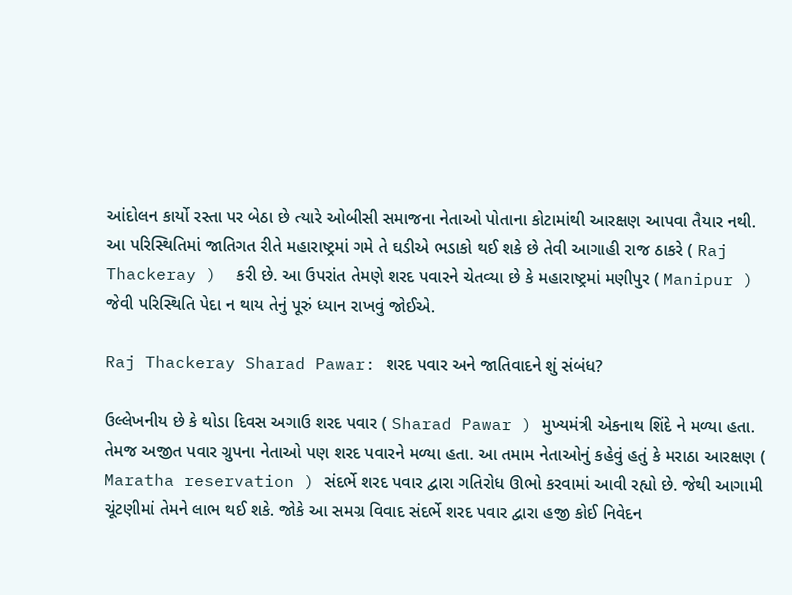આંદોલન કાર્યો રસ્તા પર બેઠા છે ત્યારે ઓબીસી સમાજના નેતાઓ પોતાના કોટામાંથી આરક્ષણ આપવા તૈયાર નથી. આ પરિસ્થિતિમાં જાતિગત રીતે મહારાષ્ટ્રમાં ગમે તે ઘડીએ ભડાકો થઈ શકે છે તેવી આગાહી રાજ ઠાકરે ( Raj Thackeray )  કરી છે. આ ઉપરાંત તેમણે શરદ પવારને ચેતવ્યા છે કે મહારાષ્ટ્રમાં મણીપુર ( Manipur ) જેવી પરિસ્થિતિ પેદા ન થાય તેનું પૂરું ધ્યાન રાખવું જોઈએ.

Raj Thackeray Sharad Pawar: શરદ પવાર અને જાતિવાદને શું સંબંધ?

ઉલ્લેખનીય છે કે થોડા દિવસ અગાઉ શરદ પવાર ( Sharad Pawar ) મુખ્યમંત્રી એકનાથ શિંદે ને મળ્યા હતા. તેમજ અજીત પવાર ગ્રુપના નેતાઓ પણ શરદ પવારને મળ્યા હતા. આ તમામ નેતાઓનું કહેવું હતું કે મરાઠા આરક્ષણ ( Maratha reservation ) સંદર્ભે શરદ પવાર દ્વારા ગતિરોધ ઊભો કરવામાં આવી રહ્યો છે. જેથી આગામી ચૂંટણીમાં તેમને લાભ થઈ શકે. જોકે આ સમગ્ર વિવાદ સંદર્ભે શરદ પવાર દ્વારા હજી કોઈ નિવેદન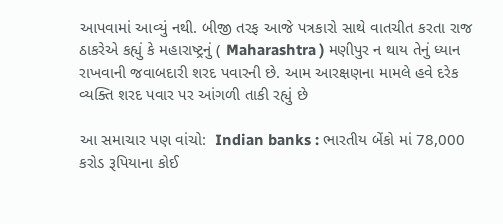આપવામાં આવ્યું નથી. બીજી તરફ આજે પત્રકારો સાથે વાતચીત કરતા રાજ ઠાકરેએ કહ્યું કે મહારાષ્ટ્રનું ( Maharashtra ) મણીપુર ન થાય તેનું ધ્યાન રાખવાની જવાબદારી શરદ પવારની છે. આમ આરક્ષણના મામલે હવે દરેક વ્યક્તિ શરદ પવાર પર આંગળી તાકી રહ્યું છે

આ સમાચાર પણ વાંચો:  Indian banks : ભારતીય બેંકો માં 78,000 કરોડ રૂપિયાના કોઈ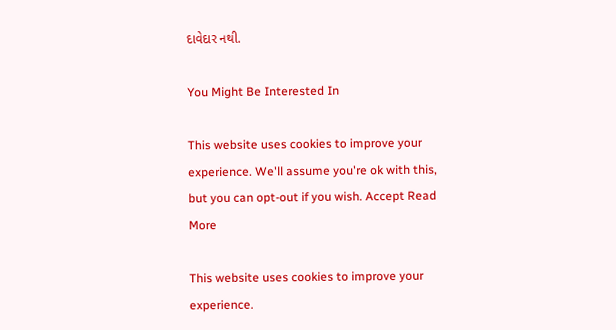દાવેદાર નથી.

You Might Be Interested In

This website uses cookies to improve your experience. We'll assume you're ok with this, but you can opt-out if you wish. Accept Read More

This website uses cookies to improve your experience.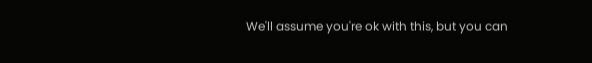We'll assume you're ok with this, but you can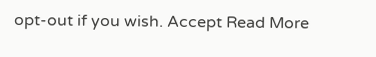opt-out if you wish. Accept Read More